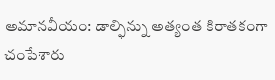అమానవీయం: డాల్ఫిన్ను అత్యంత కిరాతకంగా చంపేశారు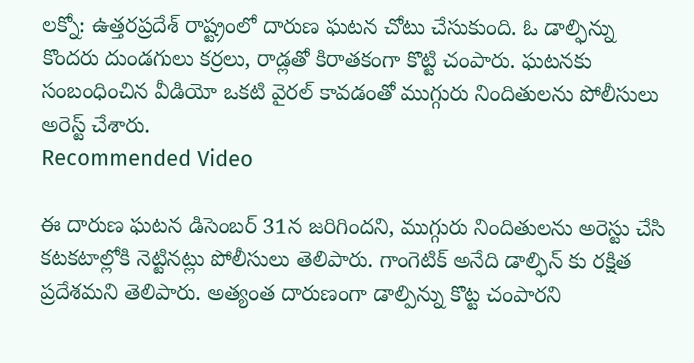లక్నో: ఉత్తరప్రదేశ్ రాష్ట్రంలో దారుణ ఘటన చోటు చేసుకుంది. ఓ డాల్ఫిన్ను కొందరు దుండగులు కర్రలు, రాడ్లతో కిరాతకంగా కొట్టి చంపారు. ఘటనకు సంబంధించిన వీడియో ఒకటి వైరల్ కావడంతో ముగ్గురు నిందితులను పోలీసులు అరెస్ట్ చేశారు.
Recommended Video

ఈ దారుణ ఘటన డిసెంబర్ 31న జరిగిందని, ముగ్గురు నిందితులను అరెస్టు చేసి కటకటాల్లోకి నెట్టినట్లు పోలీసులు తెలిపారు. గాంగెటిక్ అనేది డాల్ఫిన్ కు రక్షిత ప్రదేశమని తెలిపారు. అత్యంత దారుణంగా డాల్పిన్ను కొట్ట చంపారని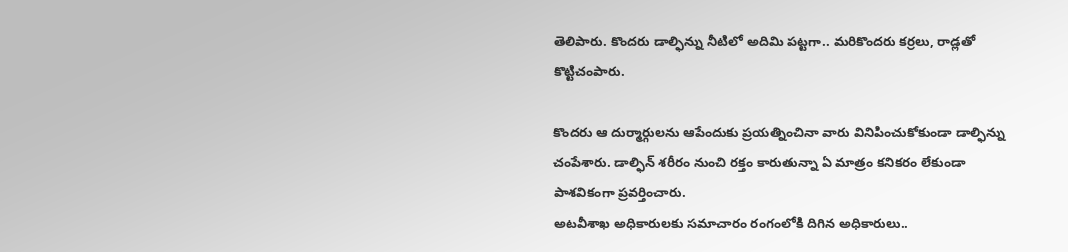తెలిపారు. కొందరు డాల్ఫిన్ను నీటిలో అదిమి పట్టగా.. మరికొందరు కర్రలు, రాడ్లతో కొట్టిచంపారు.

కొందరు ఆ దుర్మార్గులను ఆపేందుకు ప్రయత్నించినా వారు వినిపించుకోకుండా డాల్ఫిన్ను చంపేశారు. డాల్ఫిన్ శరీరం నుంచి రక్తం కారుతున్నా ఏ మాత్రం కనికరం లేకుండా పాశవికంగా ప్రవర్తించారు.
అటవీశాఖ అధికారులకు సమాచారం రంగంలోకి దిగిన అధికారులు..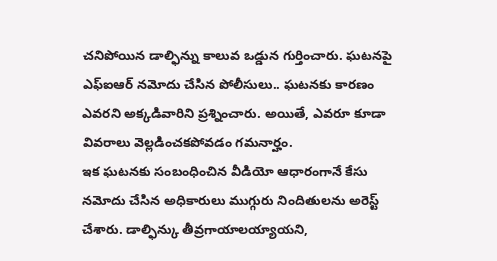చనిపోయిన డాల్ఫిన్ను కాలువ ఒడ్డున గుర్తించారు. ఘటనపై ఎఫ్ఐఆర్ నమోదు చేసిన పోలీసులు.. ఘటనకు కారణం ఎవరని అక్కడివారిని ప్రశ్నించారు. అయితే, ఎవరూ కూడా వివరాలు వెల్లడించకపోవడం గమనార్హం.
ఇక ఘటనకు సంబంధించిన వీడియో ఆధారంగానే కేసు నమోదు చేసిన అధికారులు ముగ్గురు నిందితులను అరెస్ట్ చేశారు. డాల్ఫిన్కు తీవ్రగాయాలయ్యాయని,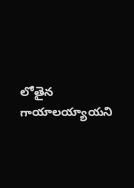లోతైన గాయాలయ్యాయని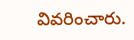వివరించారు.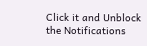Click it and Unblock the Notifications